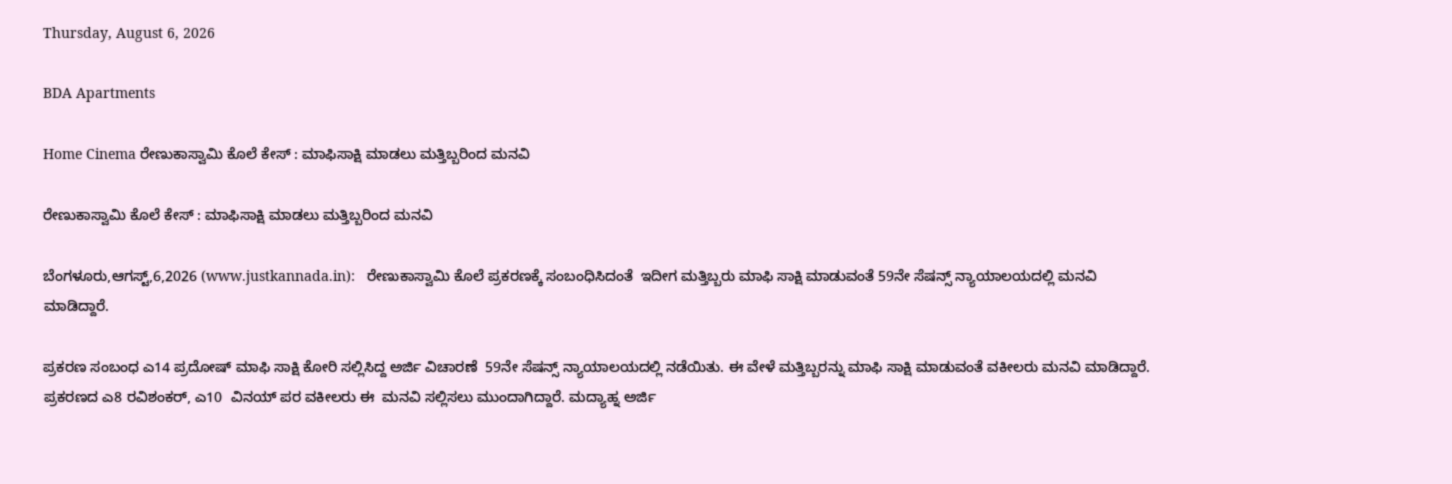Thursday, August 6, 2026

BDA Apartments

Home Cinema ರೇಣುಕಾಸ್ವಾಮಿ ಕೊಲೆ ಕೇಸ್ : ಮಾಫಿಸಾಕ್ಷಿ ಮಾಡಲು ಮತ್ತಿಬ್ಬರಿಂದ ಮನವಿ

ರೇಣುಕಾಸ್ವಾಮಿ ಕೊಲೆ ಕೇಸ್ : ಮಾಫಿಸಾಕ್ಷಿ ಮಾಡಲು ಮತ್ತಿಬ್ಬರಿಂದ ಮನವಿ

ಬೆಂಗಳೂರು,ಆಗಸ್ಟ್,6,2026 (www.justkannada.in):   ರೇಣುಕಾಸ್ವಾಮಿ ಕೊಲೆ ಪ್ರಕರಣಕ್ಕೆ ಸಂಬಂಧಿಸಿದಂತೆ  ಇದೀಗ ಮತ್ತಿಬ್ಬರು ಮಾಫಿ ಸಾಕ್ಷಿ ಮಾಡುವಂತೆ 59ನೇ ಸೆಷನ್ಸ್ ನ್ಯಾಯಾಲಯದಲ್ಲಿ ಮನವಿ ಮಾಡಿದ್ದಾರೆ.

ಪ್ರಕರಣ ಸಂಬಂಧ ಎ14 ಪ್ರದೋಷ್ ಮಾಫಿ ಸಾಕ್ಷಿ ಕೋರಿ ಸಲ್ಲಿಸಿದ್ದ ಅರ್ಜಿ ವಿಚಾರಣೆ  59ನೇ ಸೆಷನ್ಸ್ ನ್ಯಾಯಾಲಯದಲ್ಲಿ ನಡೆಯಿತು. ಈ ವೇಳೆ ಮತ್ತಿಬ್ಬರನ್ನು ಮಾಫಿ ಸಾಕ್ಷಿ ಮಾಡುವಂತೆ ವಕೀಲರು ಮನವಿ ಮಾಡಿದ್ದಾರೆ.  ಪ್ರಕರಣದ ಎ8 ರವಿಶಂಕರ್, ಎ10  ವಿನಯ್ ಪರ ವಕೀಲರು ಈ  ಮನವಿ ಸಲ್ಲಿಸಲು ಮುಂದಾಗಿದ್ದಾರೆ. ಮದ್ಯಾಹ್ನ ಅರ್ಜಿ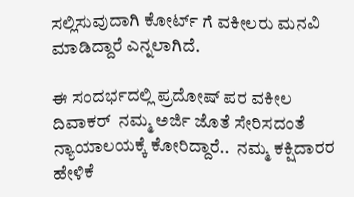ಸಲ್ಲಿಸುವುದಾಗಿ ಕೋರ್ಟ್ ಗೆ ವಕೀಲರು ಮನವಿ ಮಾಡಿದ್ದಾರೆ ಎನ್ನಲಾಗಿದೆ.

ಈ ಸಂದರ್ಭದಲ್ಲಿ ಪ್ರದೋಷ್ ಪರ ವಕೀಲ ದಿವಾಕರ್  ನಮ್ಮ ಅರ್ಜಿ ಜೊತೆ ಸೇರಿಸದಂತೆ ನ್ಯಾಯಾಲಯಕ್ಕೆ ಕೋರಿದ್ದಾರೆ..  ನಮ್ಮ ಕಕ್ಷಿದಾರರ ಹೇಳಿಕೆ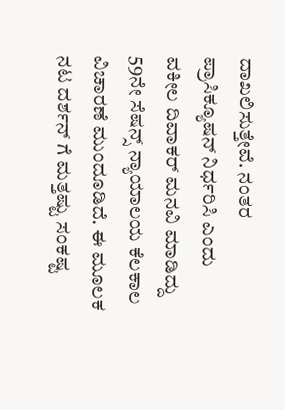ದಾಖಲಿಸುತ್ತೇವೆ. ನಂತರ ಪ್ರಾಸಿಕ್ಯೂಷನ್ ನಿರ್ಧರಿಸಿ ಎಂದು ವಕೀಲ ದಿವಾಕರ್ ಮನವಿ ಮಾಡಿದ್ದು  59ನೇ ಸೆಷನ್ಸ್ ನ್ಯಾಯಾಲಯ ಕೆಲಕಾಲ ವಿಚಾರಣೆ ಮುಂದೂಡಿದೆ. ಈ ಮೂಲಕ ನಟ ದರ್ಶನ್ ಗೆ ಮತ್ತಷ್ಟು ಸಂಕಷ್ಟ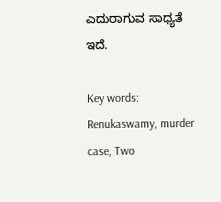ಎದುರಾಗುವ ಸಾಧ್ಯತೆ ಇದೆ.

Key words: Renukaswamy, murder case, Two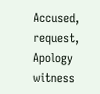Accused, request, Apology witness